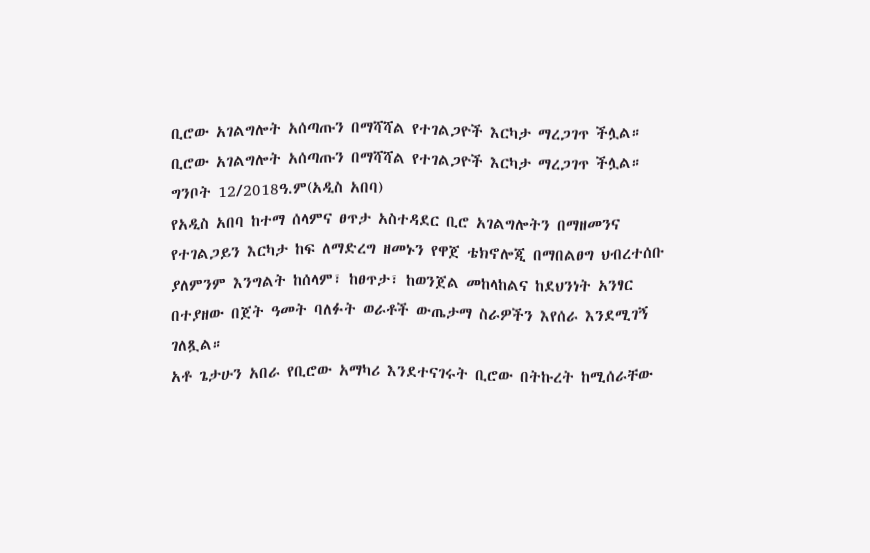ቢሮው አገልግሎት አሰጣጡን በማሻሻል የተገልጋዮች እርካታ ማረጋገጥ ችሏል።
ቢሮው አገልግሎት አሰጣጡን በማሻሻል የተገልጋዮች እርካታ ማረጋገጥ ችሏል።
ግንቦት 12/2018ዓ.ም(አዲስ አበባ)
የአዲስ አበባ ከተማ ሰላምና ፀጥታ አስተዳደር ቢሮ አገልግሎትን በማዘመንና የተገልጋይን እርካታ ከፍ ለማድረግ ዘመኑን የዋጀ ቴክኖሎጂ በማበልፀግ ህብረተሰቡ ያለምንም እንግልት ከሰላም፣ ከፀጥታ፣ ከወንጀል መከላከልና ከደህንነት አንፃር በተያዘው በጀት ዓመት ባለፉት ወራቶች ውጤታማ ስራዎችን እየሰራ እንደሚገኝ ገለጿል።
አቶ ጌታሁን አበራ የቢሮው አማካሪ እንደተናገሩት ቢሮው በትኩረት ከሚሰራቸው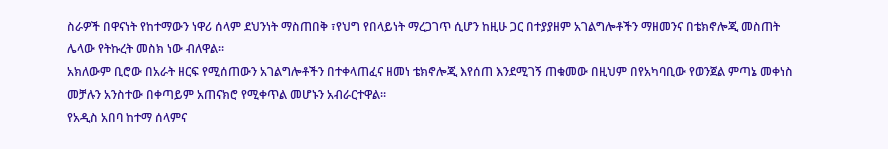ስራዎች በዋናነት የከተማውን ነዋሪ ሰላም ደህንነት ማስጠበቅ ፣የህግ የበላይነት ማረጋገጥ ሲሆን ከዚሁ ጋር በተያያዘም አገልግሎቶችን ማዘመንና በቴክኖሎጂ መስጠት ሌላው የትኩረት መስክ ነው ብለዋል።
አክለውም ቢሮው በአራት ዘርፍ የሚሰጠውን አገልግሎቶችን በተቀላጠፈና ዘመነ ቴክኖሎጂ እየሰጠ እንደሚገኝ ጠቁመው በዚህም በየአካባቢው የወንጀል ምጣኔ መቀነስ መቻሉን አንስተው በቀጣይም አጠናክሮ የሚቀጥል መሆኑን አብራርተዋል።
የአዲስ አበባ ከተማ ሰላምና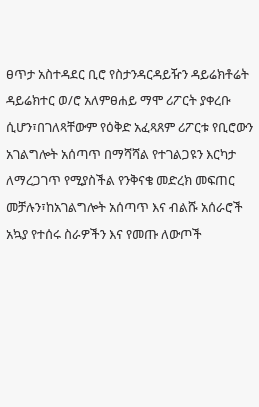ፀጥታ አስተዳደር ቢሮ የስታንዳርዳይዥን ዳይሬክቶሬት ዳይሬክተር ወ/ሮ አለምፀሐይ ማሞ ሪፖርት ያቀረቡ ሲሆን፣በገለጻቸውም የዕቅድ አፈጻጸም ሪፖርቱ የቢሮውን አገልግሎት አሰጣጥ በማሻሻል የተገልጋዩን እርካታ ለማረጋገጥ የሚያስችል የንቅናቄ መድረክ መፍጠር መቻሉን፣ከአገልግሎት አሰጣጥ እና ብልሹ አሰራሮች አኳያ የተሰሩ ስራዎችን እና የመጡ ለውጦች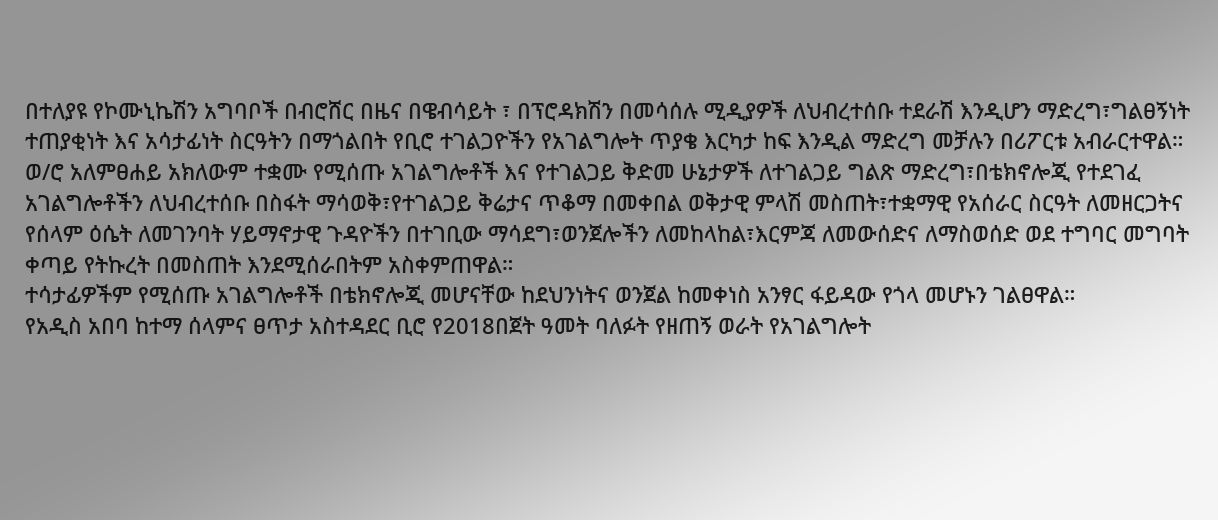በተለያዩ የኮሙኒኬሽን አግባቦች በብሮሸር በዜና በዌብሳይት ፣ በፕሮዳክሽን በመሳሰሉ ሚዲያዎች ለህብረተሰቡ ተደራሽ እንዲሆን ማድረግ፣ግልፀኝነት ተጠያቂነት እና አሳታፊነት ስርዓትን በማጎልበት የቢሮ ተገልጋዮችን የአገልግሎት ጥያቄ እርካታ ከፍ እንዲል ማድረግ መቻሉን በሪፖርቱ አብራርተዋል።
ወ/ሮ አለምፀሐይ አክለውም ተቋሙ የሚሰጡ አገልግሎቶች እና የተገልጋይ ቅድመ ሁኔታዎች ለተገልጋይ ግልጽ ማድረግ፣በቴክኖሎጂ የተደገፈ አገልግሎቶችን ለህብረተሰቡ በስፋት ማሳወቅ፣የተገልጋይ ቅሬታና ጥቆማ በመቀበል ወቅታዊ ምላሽ መስጠት፣ተቋማዊ የአሰራር ስርዓት ለመዘርጋትና የሰላም ዕሴት ለመገንባት ሃይማኖታዊ ጉዳዮችን በተገቢው ማሳደግ፣ወንጀሎችን ለመከላከል፣እርምጃ ለመውሰድና ለማስወሰድ ወደ ተግባር መግባት ቀጣይ የትኩረት በመስጠት እንደሚሰራበትም አስቀምጠዋል።
ተሳታፊዎችም የሚሰጡ አገልግሎቶች በቴክኖሎጂ መሆናቸው ከደህንነትና ወንጀል ከመቀነስ አንፃር ፋይዳው የጎላ መሆኑን ገልፀዋል።
የአዲስ አበባ ከተማ ሰላምና ፀጥታ አስተዳደር ቢሮ የ2018በጀት ዓመት ባለፉት የዘጠኝ ወራት የአገልግሎት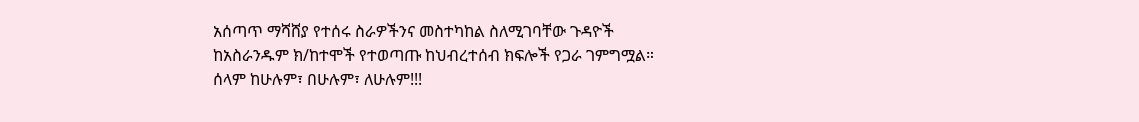አሰጣጥ ማሻሸያ የተሰሩ ስራዎችንና መስተካከል ስለሚገባቸው ጉዳዮች ከአስራንዱም ክ/ከተሞች የተወጣጡ ከህብረተሰብ ክፍሎች የጋራ ገምግሟል።
ሰላም ከሁሉም፣ በሁሉም፣ ለሁሉም!!!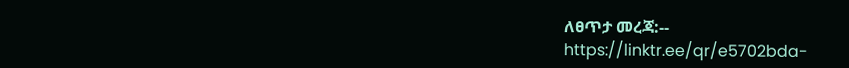ለፀጥታ መረጃ:--
https://linktr.ee/qr/e5702bda-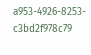a953-4926-8253-c3bd2f978c79